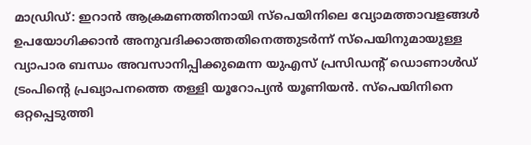മാഡ്രിഡ്: ഇറാൻ ആക്രമണത്തിനായി സ്പെയിനിലെ വ്യോമത്താവളങ്ങൾ ഉപയോഗിക്കാൻ അനുവദിക്കാത്തതിനെത്തുടർന്ന് സ്പെയിനുമായുള്ള വ്യാപാര ബന്ധം അവസാനിപ്പിക്കുമെന്ന യുഎസ് പ്രസിഡന്റ് ഡൊണാൾഡ് ട്രംപിന്റെ പ്രഖ്യാപനത്തെ തള്ളി യൂറോപ്യൻ യൂണിയൻ. സ്പെയിനിനെ ഒറ്റപ്പെടുത്തി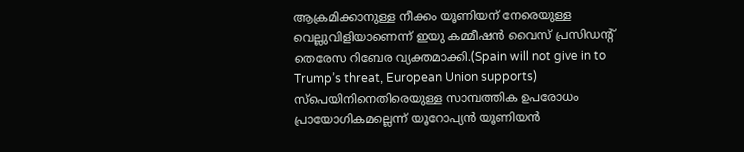ആക്രമിക്കാനുള്ള നീക്കം യൂണിയന് നേരെയുള്ള വെല്ലുവിളിയാണെന്ന് ഇയു കമ്മീഷൻ വൈസ് പ്രസിഡന്റ് തെരേസ റിബേര വ്യക്തമാക്കി.(Spain will not give in to Trump’s threat, European Union supports)
സ്പെയിനിനെതിരെയുള്ള സാമ്പത്തിക ഉപരോധം പ്രായോഗികമല്ലെന്ന് യൂറോപ്യൻ യൂണിയൻ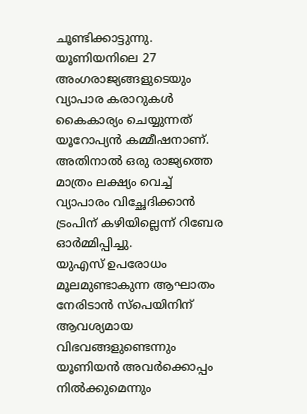ചൂണ്ടിക്കാട്ടുന്നു. യൂണിയനിലെ 27 അംഗരാജ്യങ്ങളുടെയും വ്യാപാര കരാറുകൾ കൈകാര്യം ചെയ്യുന്നത് യൂറോപ്യൻ കമ്മീഷനാണ്. അതിനാൽ ഒരു രാജ്യത്തെ മാത്രം ലക്ഷ്യം വെച്ച് വ്യാപാരം വിച്ഛേദിക്കാൻ ട്രംപിന് കഴിയില്ലെന്ന് റിബേര ഓർമ്മിപ്പിച്ചു.
യുഎസ് ഉപരോധം മൂലമുണ്ടാകുന്ന ആഘാതം നേരിടാൻ സ്പെയിനിന് ആവശ്യമായ വിഭവങ്ങളുണ്ടെന്നും യൂണിയൻ അവർക്കൊപ്പം നിൽക്കുമെന്നും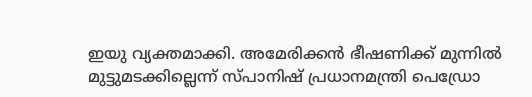ഇയു വ്യക്തമാക്കി. അമേരിക്കൻ ഭീഷണിക്ക് മുന്നിൽ മുട്ടുമടക്കില്ലെന്ന് സ്പാനിഷ് പ്രധാനമന്ത്രി പെഡ്രോ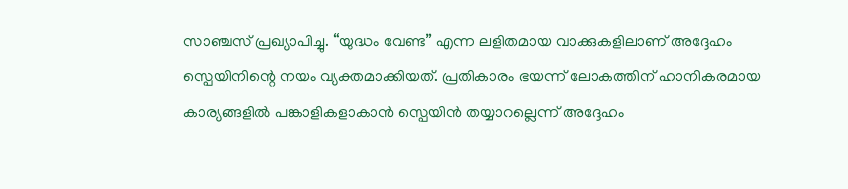സാഞ്ചസ് പ്രഖ്യാപിച്ചു. “യുദ്ധം വേണ്ട” എന്ന ലളിതമായ വാക്കുകളിലാണ് അദ്ദേഹം സ്പെയിനിന്റെ നയം വ്യക്തമാക്കിയത്. പ്രതികാരം ഭയന്ന് ലോകത്തിന് ഹാനികരമായ കാര്യങ്ങളിൽ പങ്കാളികളാകാൻ സ്പെയിൻ തയ്യാറല്ലെന്ന് അദ്ദേഹം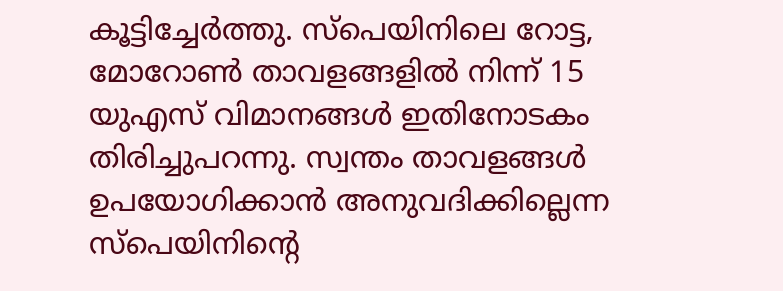കൂട്ടിച്ചേർത്തു. സ്പെയിനിലെ റോട്ട, മോറോൺ താവളങ്ങളിൽ നിന്ന് 15 യുഎസ് വിമാനങ്ങൾ ഇതിനോടകം തിരിച്ചുപറന്നു. സ്വന്തം താവളങ്ങൾ ഉപയോഗിക്കാൻ അനുവദിക്കില്ലെന്ന സ്പെയിനിന്റെ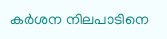കർശന നിലപാടിനെ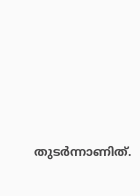തുടർന്നാണിത്.